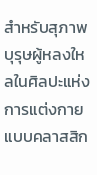สำหรับสุภาพบุรุษผู้หลงใหลในศิลปะแห่งการแต่งกายแบบคลาสสิก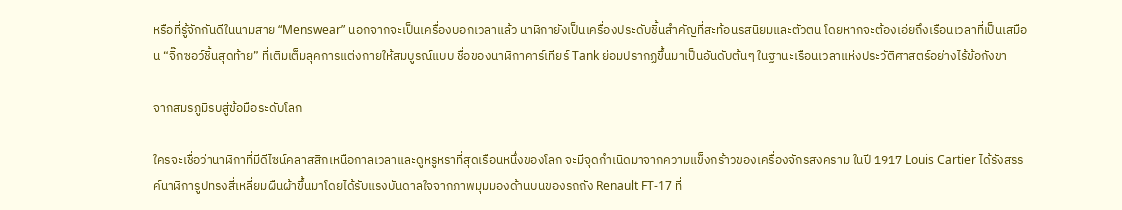หรือที่รู้จักกันดีในนามสาย “Menswear” นอกจากจะเป็นเครื่องบอกเวลาแล้ว นาฬิกายังเป็นเครื่องประดับชิ้นสำคัญที่สะท้อนรสนิยมและตัวตน โดยหากจะต้องเอ่ยถึงเรือนเวลาที่เป็นเสมือน “จิ๊กซอว์ชิ้นสุดท้าย” ที่เติมเต็มลุคการแต่งกายให้สมบูรณ์แบบ ชื่อของนาฬิกาคาร์เทียร์ Tank ย่อมปรากฏขึ้นมาเป็นอันดับต้นๆ ในฐานะเรือนเวลาแห่งประวัติศาสตร์อย่างไร้ข้อกังขา

จากสมรภูมิรบสู่ข้อมือระดับโลก

ใครจะเชื่อว่านาฬิกาที่มีดีไซน์คลาสสิกเหนือกาลเวลาและดูหรูหราที่สุดเรือนหนึ่งของโลก จะมีจุดกำเนิดมาจากความแข็งกร้าวของเครื่องจักรสงคราม ในปี 1917 Louis Cartier ได้รังสรรค์นาฬิการูปทรงสี่เหลี่ยมผืนผ้าขึ้นมาโดยได้รับแรงบันดาลใจจากภาพมุมมองด้านบนของรถถัง Renault FT-17 ที่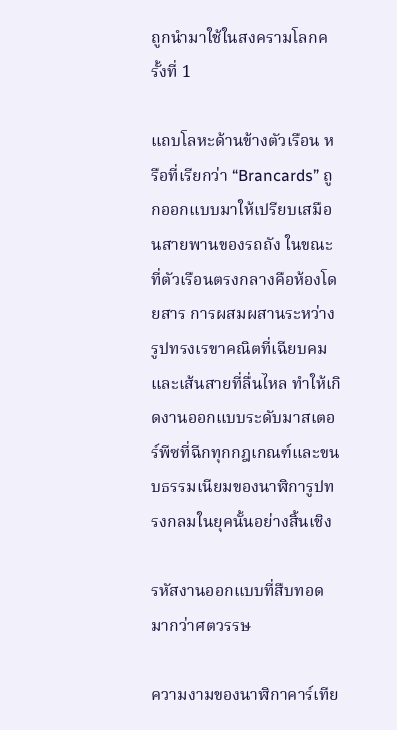ถูกนำมาใช้ในสงครามโลกครั้งที่ 1

แถบโลหะด้านข้างตัวเรือน หรือที่เรียกว่า “Brancards” ถูกออกแบบมาให้เปรียบเสมือนสายพานของรถถัง ในขณะที่ตัวเรือนตรงกลางคือห้องโดยสาร การผสมผสานระหว่างรูปทรงเรขาคณิตที่เฉียบคมและเส้นสายที่ลื่นไหล ทำให้เกิดงานออกแบบระดับมาสเตอร์พีซที่ฉีกทุกกฎเกณฑ์และขนบธรรมเนียมของนาฬิการูปทรงกลมในยุคนั้นอย่างสิ้นเชิง

รหัสงานออกแบบที่สืบทอดมากว่าศตวรรษ

ความงามของนาฬิกาคาร์เทีย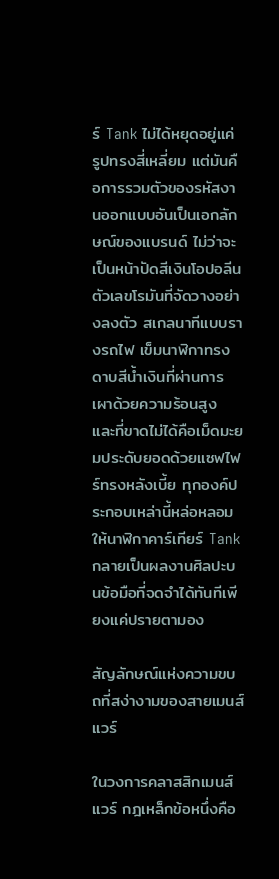ร์ Tank ไม่ได้หยุดอยู่แค่รูปทรงสี่เหลี่ยม แต่มันคือการรวมตัวของรหัสงานออกแบบอันเป็นเอกลักษณ์ของแบรนด์ ไม่ว่าจะเป็นหน้าปัดสีเงินโอปอลีน ตัวเลขโรมันที่จัดวางอย่างลงตัว สเกลนาทีแบบรางรถไฟ เข็มนาฬิกาทรงดาบสีน้ำเงินที่ผ่านการเผาด้วยความร้อนสูง และที่ขาดไม่ได้คือเม็ดมะยมประดับยอดด้วยแซฟไฟร์ทรงหลังเบี้ย ทุกองค์ประกอบเหล่านี้หล่อหลอมให้นาฬิกาคาร์เทียร์ Tank กลายเป็นผลงานศิลปะบนข้อมือที่จดจำได้ทันทีเพียงแค่ปรายตามอง

สัญลักษณ์แห่งความขบถที่สง่างามของสายเมนส์แวร์

ในวงการคลาสสิกเมนส์แวร์ กฎเหล็กข้อหนึ่งคือ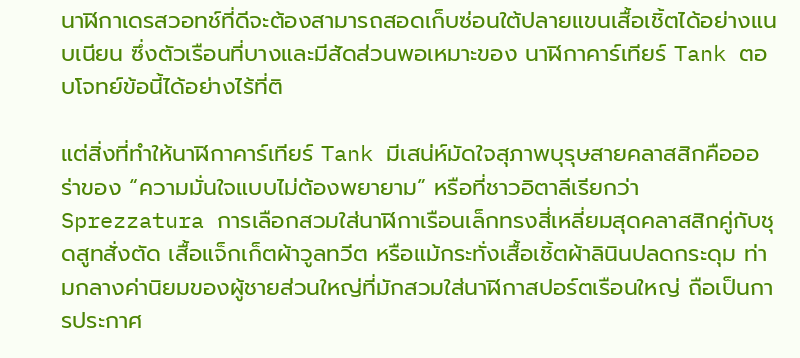นาฬิกาเดรสวอทช์ที่ดีจะต้องสามารถสอดเก็บซ่อนใต้ปลายแขนเสื้อเชิ้ตได้อย่างแนบเนียน ซึ่งตัวเรือนที่บางและมีสัดส่วนพอเหมาะของ นาฬิกาคาร์เทียร์ Tank ตอบโจทย์ข้อนี้ได้อย่างไร้ที่ติ

แต่สิ่งที่ทำให้นาฬิกาคาร์เทียร์ Tank มีเสน่ห์มัดใจสุภาพบุรุษสายคลาสสิกคือออร่าของ “ความมั่นใจแบบไม่ต้องพยายาม” หรือที่ชาวอิตาลีเรียกว่า Sprezzatura การเลือกสวมใส่นาฬิกาเรือนเล็กทรงสี่เหลี่ยมสุดคลาสสิกคู่กับชุดสูทสั่งตัด เสื้อแจ็กเก็ตผ้าวูลทวีต หรือแม้กระทั่งเสื้อเชิ้ตผ้าลินินปลดกระดุม ท่ามกลางค่านิยมของผู้ชายส่วนใหญ่ที่มักสวมใส่นาฬิกาสปอร์ตเรือนใหญ่ ถือเป็นการประกาศ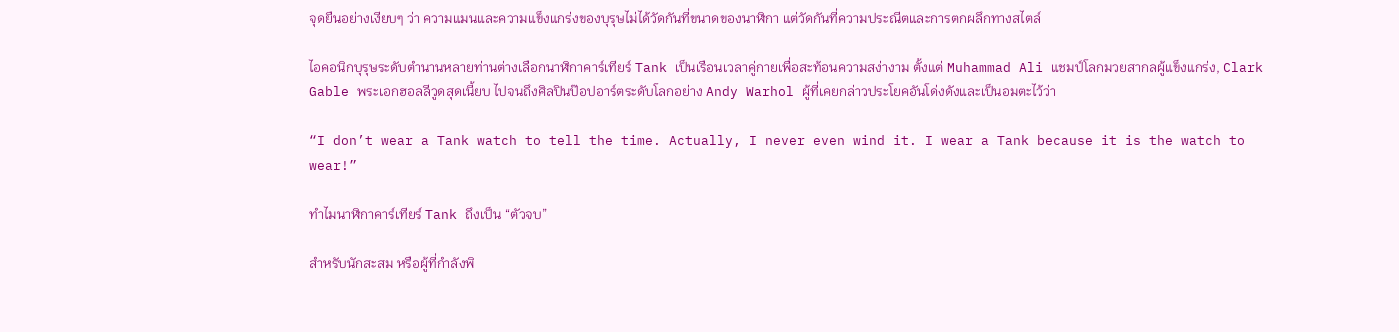จุดยืนอย่างเงียบๆ ว่า ความแมนและความแข็งแกร่งของบุรุษไม่ได้วัดกันที่ขนาดของนาฬิกา แต่วัดกันที่ความประณีตและการตกผลึกทางสไตล์

ไอคอนิกบุรุษระดับตำนานหลายท่านต่างเลือกนาฬิกาคาร์เทียร์ Tank เป็นเรือนเวลาคู่กายเพื่อสะท้อนความสง่างาม ตั้งแต่ Muhammad Ali แชมป์โลกมวยสากลผู้แข็งแกร่ง, Clark Gable พระเอกฮอลลีวูดสุดเนี้ยบ ไปจนถึงศิลปินป๊อปอาร์ตระดับโลกอย่าง Andy Warhol ผู้ที่เคยกล่าวประโยคอันโด่งดังและเป็นอมตะไว้ว่า

“I don’t wear a Tank watch to tell the time. Actually, I never even wind it. I wear a Tank because it is the watch to wear!”

ทำไมนาฬิกาคาร์เทียร์ Tank ถึงเป็น “ตัวจบ”

สำหรับนักสะสม หรือผู้ที่กำลังพิ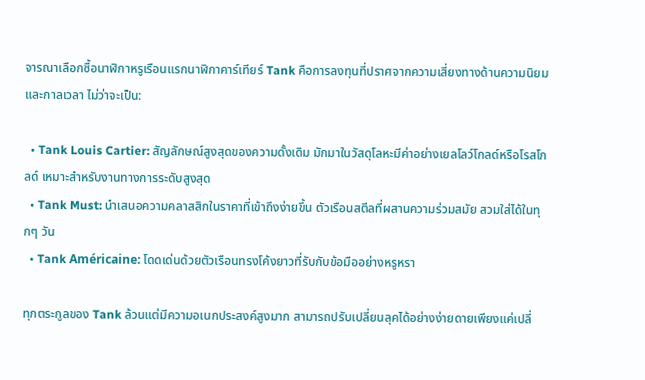จารณาเลือกซื้อนาฬิกาหรูเรือนแรกนาฬิกาคาร์เทียร์ Tank คือการลงทุนที่ปราศจากความเสี่ยงทางด้านความนิยมและกาลเวลา ไม่ว่าจะเป็น:

  • Tank Louis Cartier: สัญลักษณ์สูงสุดของความดั้งเดิม มักมาในวัสดุโลหะมีค่าอย่างเยลโลว์โกลด์หรือโรสโกลด์ เหมาะสำหรับงานทางการระดับสูงสุด
  • Tank Must: นำเสนอความคลาสสิกในราคาที่เข้าถึงง่ายขึ้น ตัวเรือนสตีลที่ผสานความร่วมสมัย สวมใส่ได้ในทุกๆ วัน
  • Tank Américaine: โดดเด่นด้วยตัวเรือนทรงโค้งยาวที่รับกับข้อมืออย่างหรูหรา

ทุกตระกูลของ Tank ล้วนแต่มีความอเนกประสงค์สูงมาก สามารถปรับเปลี่ยนลุคได้อย่างง่ายดายเพียงแค่เปลี่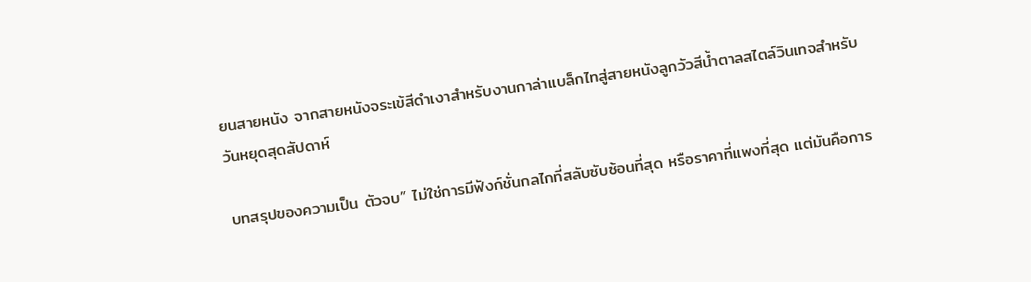ยนสายหนัง จากสายหนังจระเข้สีดำเงาสำหรับงานกาล่าแบล็กไทสู่สายหนังลูกวัวสีน้ำตาลสไตล์วินเทจสำหรับวันหยุดสุดสัปดาห์

บทสรุปของความเป็น ตัวจบ” ไม่ใช่การมีฟังก์ชั่นกลไกที่สลับซับซ้อนที่สุด หรือราคาที่แพงที่สุด แต่มันคือการ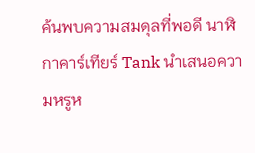ค้นพบความสมดุลที่พอดี นาฬิกาคาร์เทียร์ Tank นำเสนอความหรูห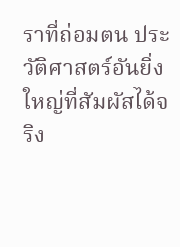ราที่ถ่อมตน ประวัติศาสตร์อันยิ่งใหญ่ที่สัมผัสได้จริง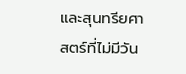และสุนทรียศาสตร์ที่ไม่มีวัน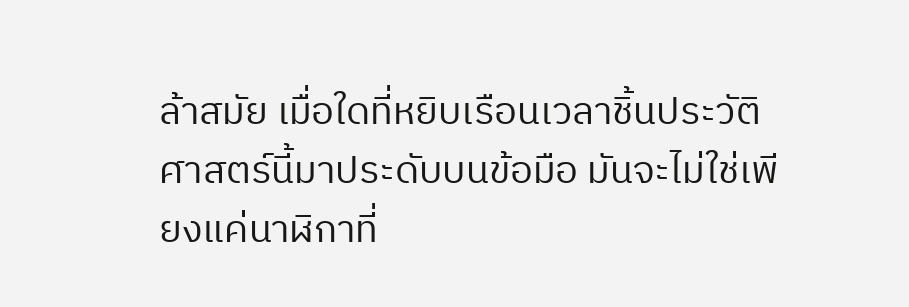ล้าสมัย เมื่อใดที่หยิบเรือนเวลาชิ้นประวัติศาสตร์นี้มาประดับบนข้อมือ มันจะไม่ใช่เพียงแค่นาฬิกาที่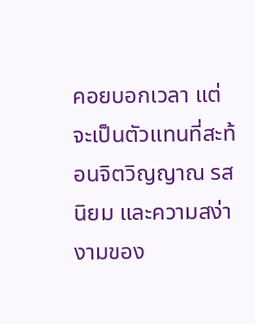คอยบอกเวลา แต่จะเป็นตัวแทนที่สะท้อนจิตวิญญาณ รสนิยม และความสง่างามของ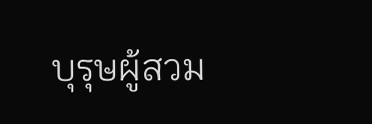บุรุษผู้สวม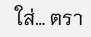ใส่… ตรา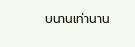บนานเท่านาน